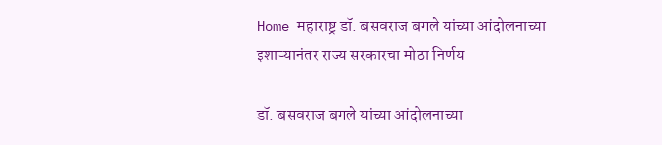Home महाराष्ट्र डॉ. बसवराज बगले यांच्या आंदोलनाच्या इशाऱ्यानंतर राज्य सरकारचा मोठा निर्णय

डॉ. बसवराज बगले यांच्या आंदोलनाच्या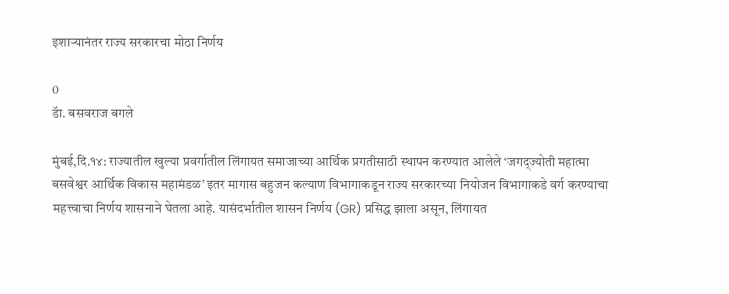इशाऱ्यानंतर राज्य सरकारचा मोठा निर्णय

0
डॅा. बसवराज बगले

मुंबई,दि.१४: राज्यातील खुल्या प्रवर्गातील लिंगायत समाजाच्या आर्थिक प्रगतीसाठी स्थापन करण्यात आलेले ‘जगद्ज्योती महात्मा बसवेश्वर आर्थिक विकास महामंडळ’ इतर मागास बहुजन कल्याण विभागाकडून राज्य सरकारच्या नियोजन विभागाकडे वर्ग करण्याचा महत्त्वाचा निर्णय शासनाने घेतला आहे. यासंदर्भातील शासन निर्णय (GR) प्रसिद्ध झाला असून, लिंगायत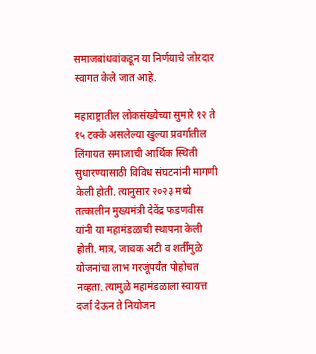समाजबांधवांकडून या निर्णयाचे जोरदार स्वागत केले जात आहे.

महाराष्ट्रातील लोकसंख्येच्या सुमारे १२ ते १५ टक्के असलेल्या खुल्या प्रवर्गातील लिंगायत समाजाची आर्थिक स्थिती सुधारण्यासाठी विविध संघटनांनी मागणी केली होती. त्यानुसार २०२३ मध्ये तत्कालीन मुख्यमंत्री देवेंद्र फडणवीस यांनी या महामंडळाची स्थापना केली होती. मात्र, जाचक अटी व शर्तींमुळे योजनांचा लाभ गरजूंपर्यंत पोहोचत नव्हता. त्यामुळे महामंडळाला स्वायत्त दर्जा देऊन ते नियोजन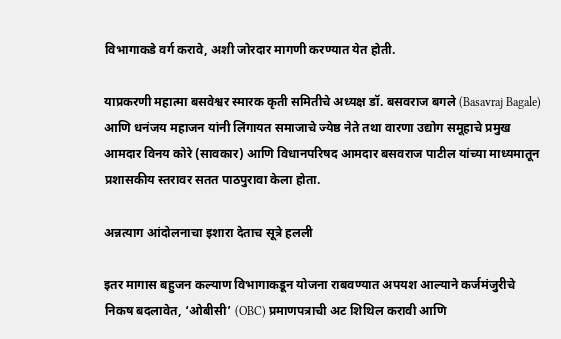विभागाकडे वर्ग करावे, अशी जोरदार मागणी करण्यात येत होती.

याप्रकरणी महात्मा बसवेश्वर स्मारक कृती समितीचे अध्यक्ष डॉ. बसवराज बगले (Basavraj Bagale) आणि धनंजय महाजन यांनी लिंगायत समाजाचे ज्येष्ठ नेते तथा वारणा उद्योग समूहाचे प्रमुख आमदार विनय कोरे (सावकार) आणि विधानपरिषद आमदार बसवराज पाटील यांच्या माध्यमातून प्रशासकीय स्तरावर सतत पाठपुरावा केला होता.

अन्नत्याग आंदोलनाचा इशारा देताच सूत्रे हलली

इतर मागास बहुजन कल्याण विभागाकडून योजना राबवण्यात अपयश आल्याने कर्जमंजुरीचे निकष बदलावेत, ‘ओबीसी’ (OBC) प्रमाणपत्राची अट शिथिल करावी आणि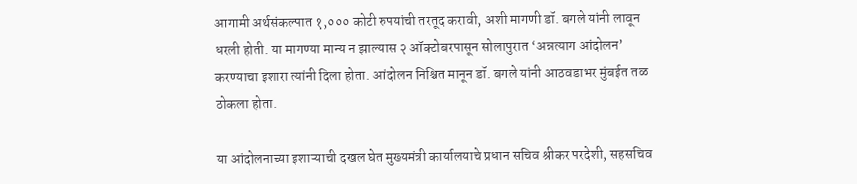आगामी अर्थसंकल्पात १,००० कोटी रुपयांची तरतूद करावी, अशी मागणी डॉ. बगले यांनी लावून धरली होती. या मागण्या मान्य न झाल्यास २ ऑक्टोबरपासून सोलापुरात ‘अन्नत्याग आंदोलन’ करण्याचा इशारा त्यांनी दिला होता. आंदोलन निश्चित मानून डॉ. बगले यांनी आठवडाभर मुंबईत तळ ठोकला होता.

या आंदोलनाच्या इशाऱ्याची दखल घेत मुख्यमंत्री कार्यालयाचे प्रधान सचिव श्रीकर परदेशी, सहसचिव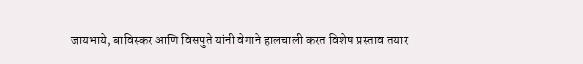जायभाये, बाविस्कर आणि विसपुते यांनी वेगाने हालचाली करत विशेष प्रस्ताव तयार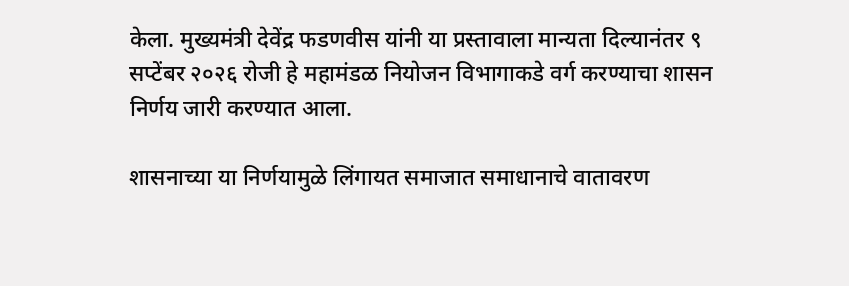केला. मुख्यमंत्री देवेंद्र फडणवीस यांनी या प्रस्तावाला मान्यता दिल्यानंतर ९ सप्टेंबर २०२६ रोजी हे महामंडळ नियोजन विभागाकडे वर्ग करण्याचा शासन निर्णय जारी करण्यात आला.

शासनाच्या या निर्णयामुळे लिंगायत समाजात समाधानाचे वातावरण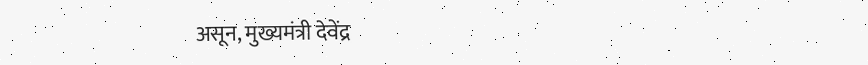असून, मुख्यमंत्री देवेंद्र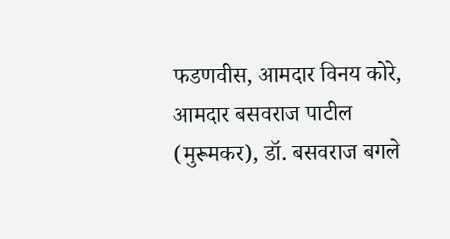फडणवीस, आमदार विनय कोरे, आमदार बसवराज पाटील (मुरूमकर), डॉ. बसवराज बगले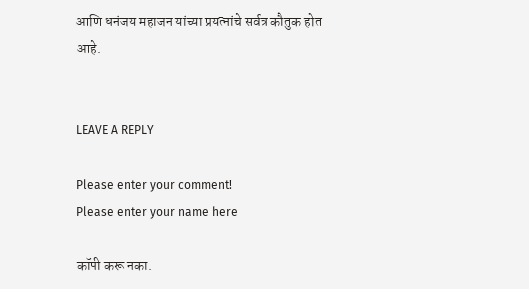आणि धनंजय महाजन यांच्या प्रयत्नांचे सर्वत्र कौतुक होत आहे.


LEAVE A REPLY

Please enter your comment!
Please enter your name here

कॉपी करू नका.